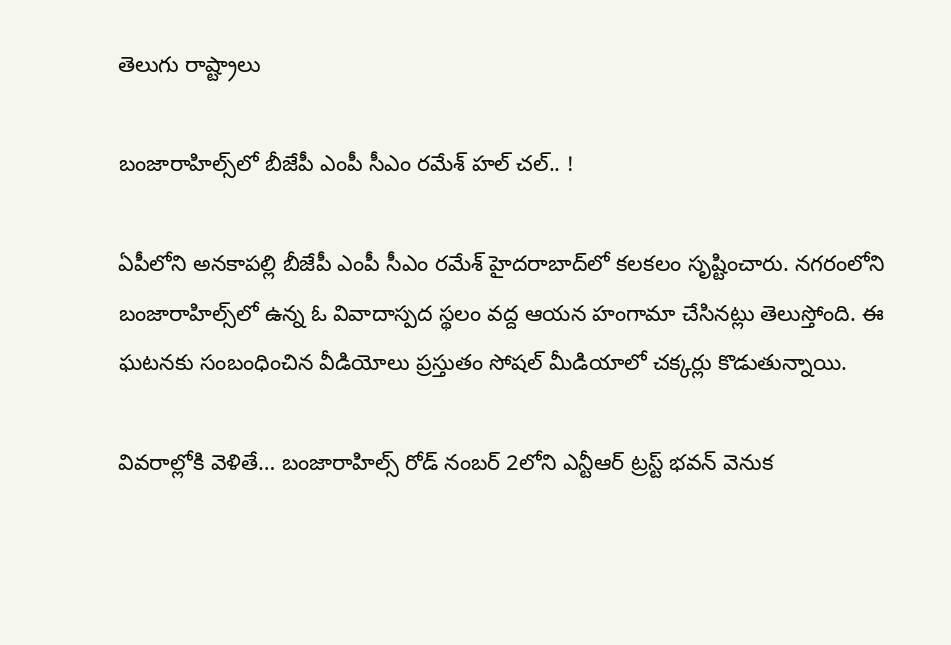తెలుగు రాష్ట్రాలు

బంజారాహిల్స్‌లో బీజేపీ ఎంపీ సీఎం రమేశ్‌ హల్ చల్.. !

ఏపీలోని అనకాపల్లి బీజేపీ ఎంపీ సీఎం రమేశ్‌ హైదరాబాద్‌లో కలకలం సృష్టించారు. నగరంలోని బంజారాహిల్స్‌లో ఉన్న ఓ వివాదాస్పద స్థలం వద్ద ఆయన హంగామా చేసినట్లు తెలుస్తోంది. ఈ ఘటనకు సంబంధించిన వీడియోలు ప్రస్తుతం సోషల్ మీడియాలో చక్కర్లు కొడుతున్నాయి.

వివరాల్లోకి వెళితే… బంజారాహిల్స్ రోడ్ నంబర్ 2లోని ఎన్టీఆర్ ట్రస్ట్ భవన్ వెనుక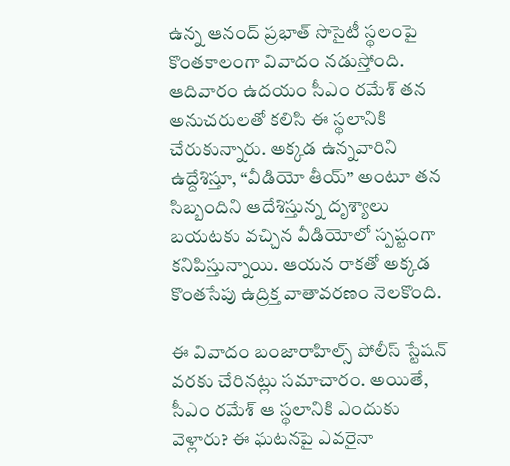ఉన్న ఆనంద్ ప్రభాత్ సొసైటీ స్థలంపై కొంతకాలంగా వివాదం నడుస్తోంది. ఆదివారం ఉదయం సీఎం రమేశ్‌ తన అనుచరులతో కలిసి ఈ స్థలానికి చేరుకున్నారు. అక్కడ ఉన్నవారిని ఉద్దేశిస్తూ, “వీడియో తీయ్” అంటూ తన సిబ్బందిని ఆదేశిస్తున్న దృశ్యాలు బయటకు వచ్చిన వీడియోలో స్పష్టంగా కనిపిస్తున్నాయి. ఆయన రాకతో అక్కడ కొంతసేపు ఉద్రిక్త వాతావరణం నెలకొంది.

ఈ వివాదం బంజారాహిల్స్ పోలీస్ స్టేషన్ వరకు చేరినట్లు సమాచారం. అయితే, సీఎం రమేశ్‌ ఆ స్థలానికి ఎందుకు వెళ్లారు? ఈ ఘటనపై ఎవరైనా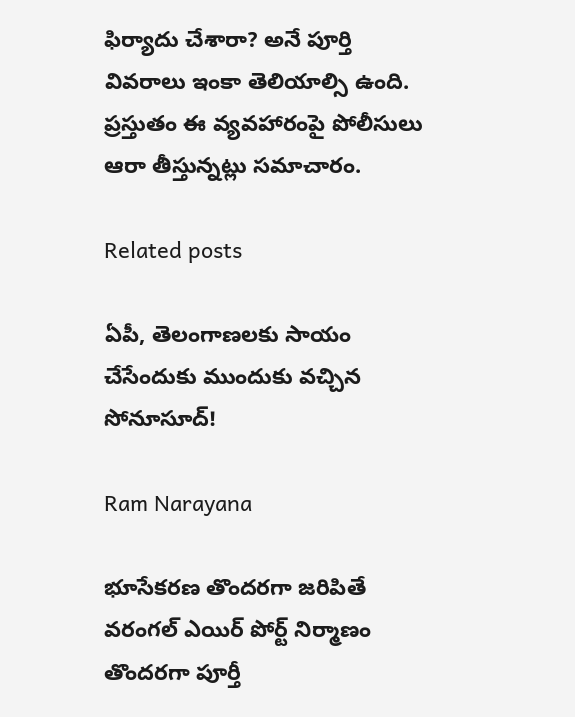ఫిర్యాదు చేశారా? అనే పూర్తి వివరాలు ఇంకా తెలియాల్సి ఉంది. ప్రస్తుతం ఈ వ్యవహారంపై పోలీసులు ఆరా తీస్తున్నట్లు సమాచారం.

Related posts

ఏపీ, తెలంగాణలకు సాయం చేసేందుకు ముందుకు వచ్చిన సోనూసూద్!

Ram Narayana

భూసేకరణ తొందరగా జరిపితే వరంగల్ ఎయిర్ పోర్ట్ నిర్మాణం తొందరగా పూర్తీ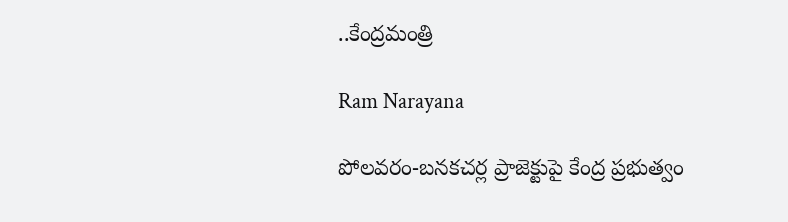..కేంద్రమంత్రి

Ram Narayana

పోలవరం-బనకచర్ల ప్రాజెక్టుపై కేంద్ర ప్రభుత్వం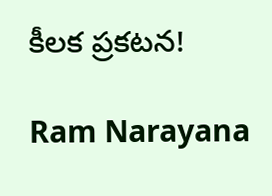కీలక ప్రకటన!

Ram Narayana